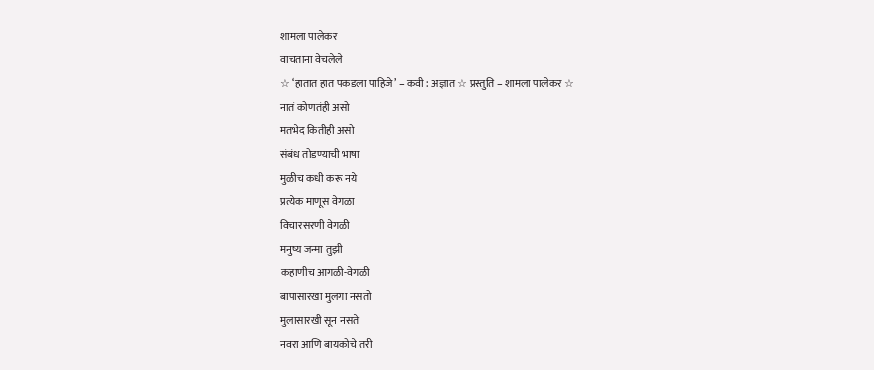शामला पालेकर
वाचताना वेचलेले
☆ ‘हातात हात पकडला पाहिजे’ – कवी : अज्ञात ☆ प्रस्तुति – शामला पालेकर ☆
नातं कोणतंही असो
मतभेद कितीही असो
संबंध तोडण्याची भाषा
मुळीच कधी करू नये
प्रत्येक माणूस वेगळा
विचारसरणी वेगळी
मनुष्य जन्मा तुझी
कहाणीच आगळी-वेगळी
बापासारखा मुलगा नसतो
मुलासारखी सून नसते
नवरा आणि बायकोचे तरी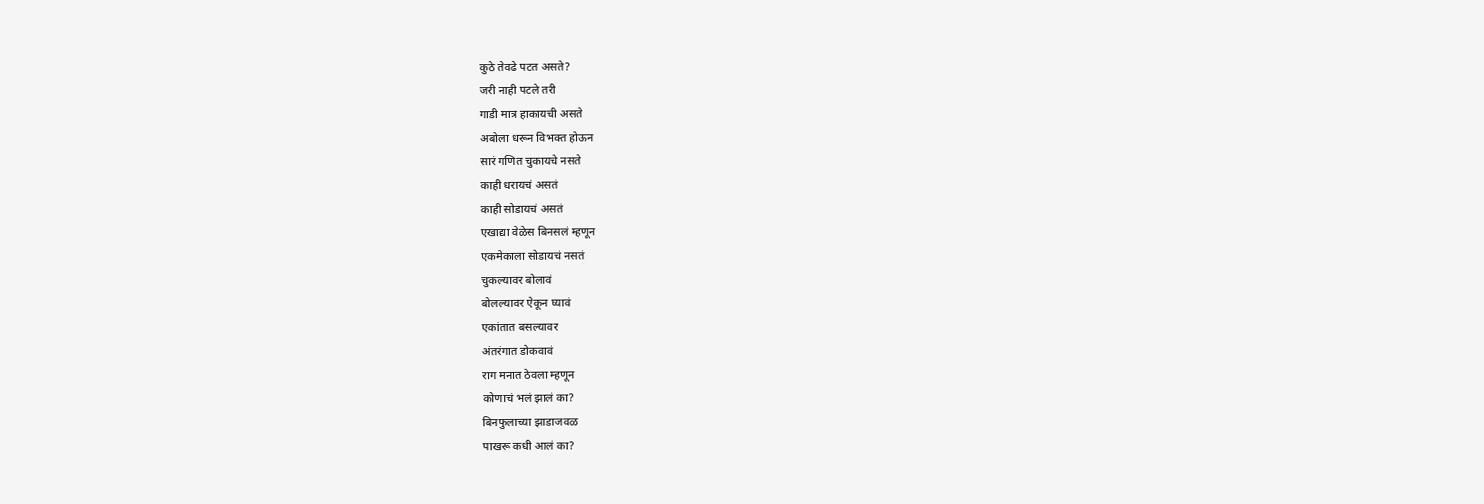कुठे तेवढे पटत असते?
जरी नाही पटले तरी
गाडी मात्र हाकायची असते
अबोला धरून विभक्त होऊन
सारं गणित चुकायचे नसते
काही धरायचं असतं
काही सोडायचं असतं
एखाद्या वेळेस बिनसलं म्हणून
एकमेकाला सोडायचं नसतं
चुकल्यावर बोलावं
बोलल्यावर ऐकून घ्यावं
एकांतात बसल्यावर
अंतरंगात डोकवावं
राग मनात ठेवला म्हणून
कोणाचं भलं झालं का?
बिनफुलाच्या झाडाजवळ
पाखरू कधी आलं का?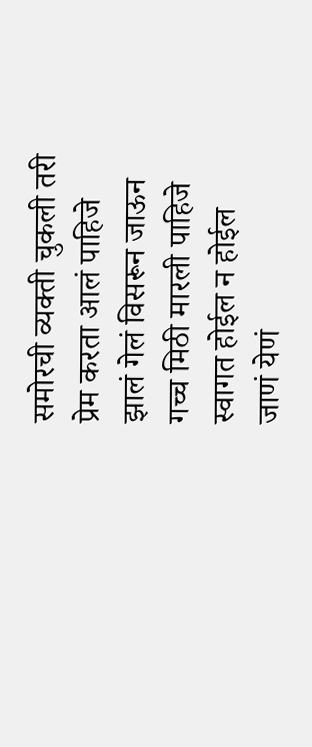समोरची व्यक्ती चुकली तरी
प्रेम करता आलं पाहिजे
झालं गेलं विसरून जाऊन
गच्च मिठी मारली पाहिजे
स्वागत होईल न होईल
जाणं येणं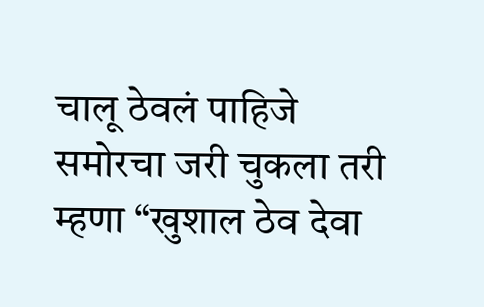चालू ठेवलं पाहिजे
समोरचा जरी चुकला तरी
म्हणा “खुशाल ठेव देवा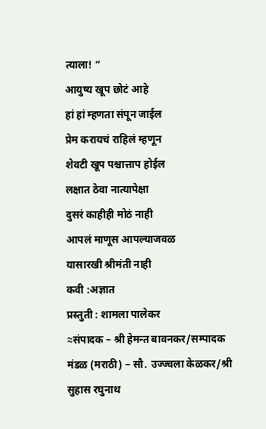त्याला! “
आयुष्य खूप छोटं आहे
हां हां म्हणता संपून जाईल
प्रेम करायचं राहिलं म्हणून
शेवटी खूप पश्चात्ताप होईल
लक्षात ठेवा नात्यापेक्षा
दुसरं काहीही मोठं नाही
आपलं माणूस आपल्याजवळ
यासारखी श्रीमंती नाही
कवी :अज्ञात
प्रस्तुती : शामला पालेकर
≈संपादक – श्री हेमन्त बावनकर/सम्पादक मंडळ (मराठी) – सौ. उज्ज्वला केळकर/श्री सुहास रघुनाथ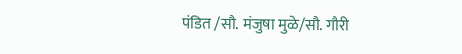पंडित /सौ. मंजुषा मुळे/सौ. गौरी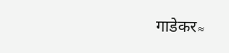गाडेकर≈